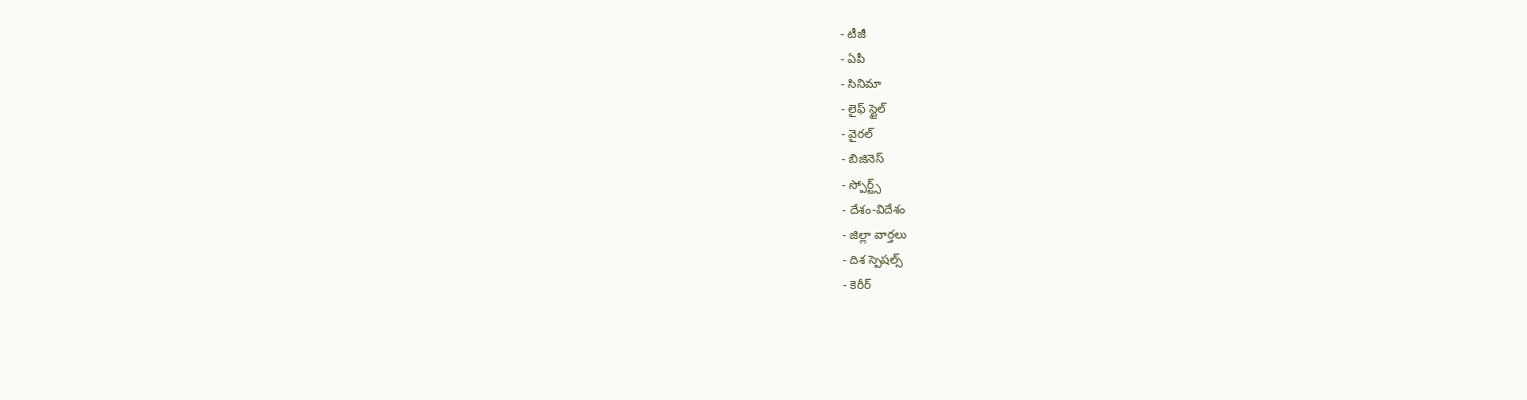- టీజీ
- ఏపీ
- సినిమా
- లైఫ్ స్టైల్
- వైరల్
- బిజినెస్
- స్పోర్ట్స్
- దేశం-విదేశం
- జిల్లా వార్తలు
- దిశ స్పెషల్స్
- కెరీర్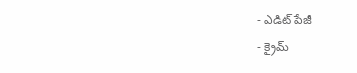- ఎడిట్ పేజీ
- క్రైమ్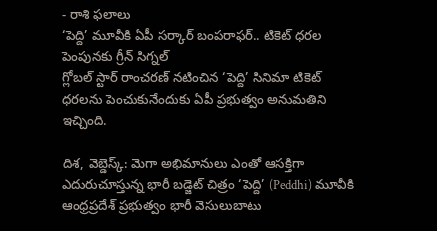- రాశి ఫలాలు
‘పెద్ది’ మూవీకి ఏపీ సర్కార్ బంపరాఫర్.. టికెట్ ధరల పెంపునకు గ్రీన్ సిగ్నల్
గ్లోబల్ స్టార్ రాంచరణ్ నటించిన ‘పెద్ది’ సినిమా టికెట్ ధరలను పెంచుకునేందుకు ఏపీ ప్రభుత్వం అనుమతిని ఇచ్చింది.

దిశ, వెబ్డెస్క్: మెగా అభిమానులు ఎంతో ఆసక్తిగా ఎదురుచూస్తున్న భారీ బడ్జెట్ చిత్రం ‘పెద్ది’ (Peddhi) మూవీకి ఆంధ్రప్రదేశ్ ప్రభుత్వం భారీ వెసులుబాటు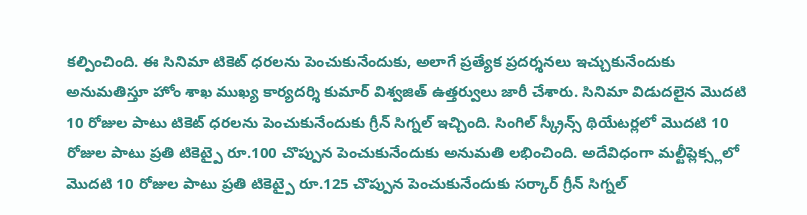కల్పించింది. ఈ సినిమా టికెట్ ధరలను పెంచుకునేందుకు, అలాగే ప్రత్యేక ప్రదర్శనలు ఇచ్చుకునేందుకు అనుమతిస్తూ హోం శాఖ ముఖ్య కార్యదర్శి కుమార్ విశ్వజిత్ ఉత్తర్వులు జారీ చేశారు. సినిమా విడుదలైన మొదటి 10 రోజుల పాటు టికెట్ ధరలను పెంచుకునేందుకు గ్రీన్ సిగ్నల్ ఇచ్చింది. సింగిల్ స్క్రీన్స్ థియేటర్లలో మొదటి 10 రోజుల పాటు ప్రతి టికెట్పై రూ.100 చొప్పున పెంచుకునేందుకు అనుమతి లభించింది. అదేవిధంగా మల్టీప్లెక్స్లలో మొదటి 10 రోజుల పాటు ప్రతి టికెట్పై రూ.125 చొప్పున పెంచుకునేందుకు సర్కార్ గ్రీన్ సిగ్నల్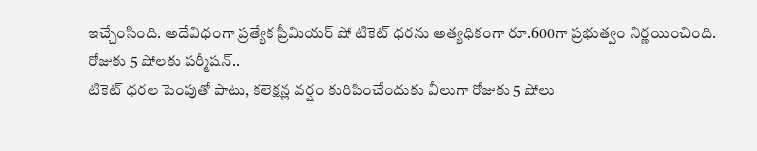ఇచ్చేంసింది. అదేవిధంగా ప్రత్యేక ప్రీమియర్ షో టికెట్ ధరను అత్యధికంగా రూ.600గా ప్రభుత్వం నిర్ణయించింది.
రోజుకు 5 షోలకు పర్మీషన్..
టికెట్ ధరల పెంపుతో పాటు, కలెక్షన్ల వర్షం కురిపించేందుకు వీలుగా రోజుకు 5 షోలు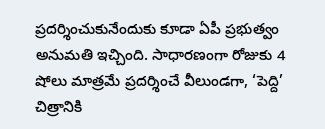ప్రదర్శించుకునేందుకు కూడా ఏపీ ప్రభుత్వం అనుమతి ఇచ్చింది. సాధారణంగా రోజుకు 4 షోలు మాత్రమే ప్రదర్శించే వీలుండగా, ‘పెద్ది’ చిత్రానికి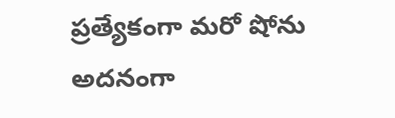ప్రత్యేకంగా మరో షోను అదనంగా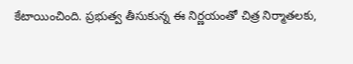కేటాయించింది. ప్రభుత్వ తీసుకున్న ఈ నిర్ణయంతో చిత్ర నిర్మాతలకు,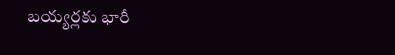బయ్యర్లకు భారీ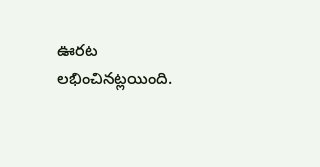ఊరట లభించినట్లయింది.